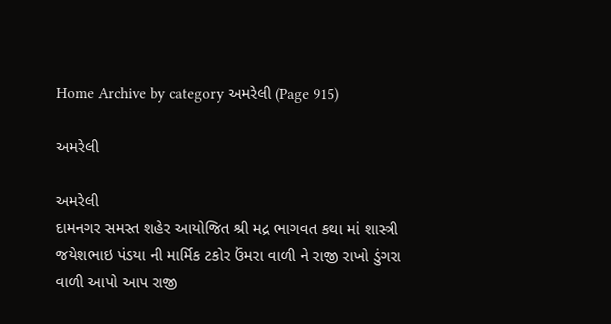Home Archive by category અમરેલી (Page 915)

અમરેલી

અમરેલી
દામનગર સમસ્ત શહેર આયોજિત શ્રી મદ્ર ભાગવત કથા માં શાસ્ત્રી જયેશભાઇ પંડયા ની માર્મિક ટકોર ઉંમરા વાળી ને રાજી રાખો ડુંગરા વાળી આપો આપ રાજી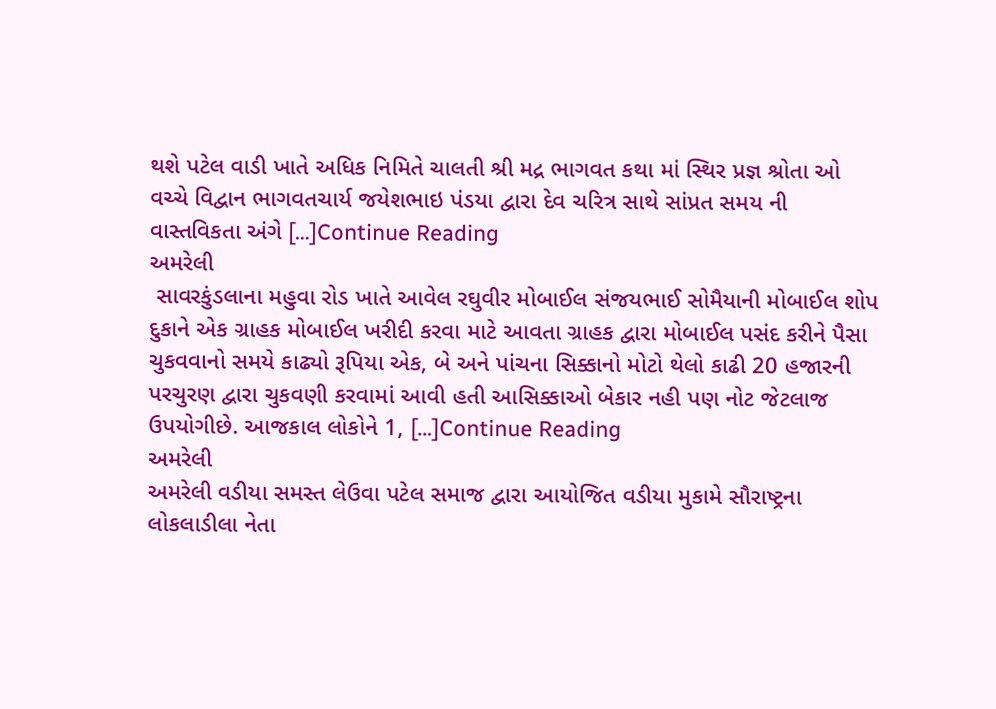થશે પટેલ વાડી ખાતે અધિક નિમિતે ચાલતી શ્રી મદ્ર ભાગવત કથા માં સ્થિર પ્રજ્ઞ શ્રોતા ઓ વચ્ચે વિદ્વાન ભાગવતચાર્ય જયેશભાઇ પંડયા દ્વારા દેવ ચરિત્ર સાથે સાંપ્રત સમય ની વાસ્તવિકતા અંગે […]Continue Reading
અમરેલી
 સાવરકુંડલાના મહુવા રોડ ખાતે આવેલ રઘુવીર મોબાઈલ સંજયભાઈ સોમૈયાની મોબાઈલ શોપ દુકાને એક ગ્રાહક મોબાઈલ ખરીદી કરવા માટે આવતા ગ્રાહક દ્વારા મોબાઈલ પસંદ કરીને પૈસા ચુકવવાનો સમયે કાઢ્યો રૂપિયા એક, બે અને પાંચના સિક્કાનો મોટો થેલો કાઢી 20 હજારની પરચુરણ દ્વારા ચુકવણી કરવામાં આવી હતી આસિક્કાઓ બેકાર નહી પણ નોટ જેટલાજ ઉપયોગીછે. આજકાલ લોકોને 1, […]Continue Reading
અમરેલી
અમરેલી વડીયા સમસ્ત લેઉવા પટેલ સમાજ દ્વારા આયોજિત વડીયા મુકામે સૌરાષ્ટ્રના લોકલાડીલા નેતા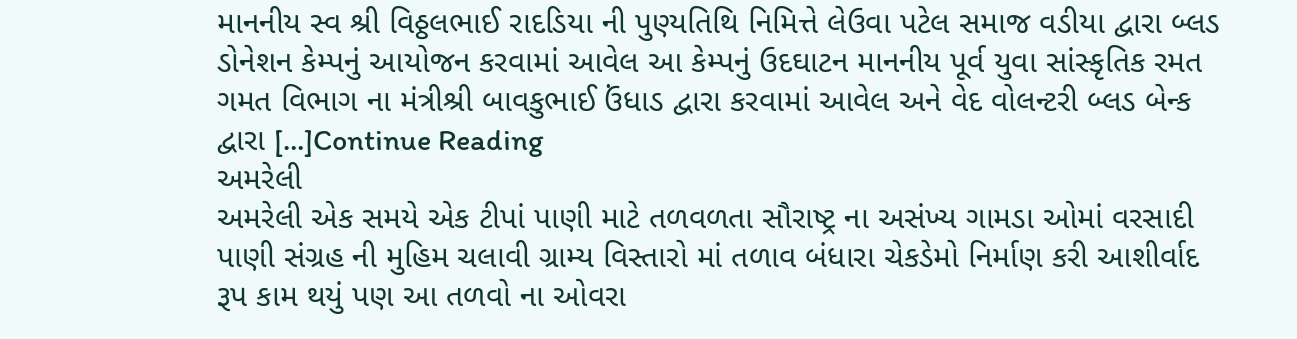માનનીય સ્વ શ્રી વિઠ્ઠલભાઈ રાદડિયા ની પુણ્યતિથિ નિમિત્તે લેઉવા પટેલ સમાજ વડીયા દ્વારા બ્લડ ડોનેશન કેમ્પનું આયોજન કરવામાં આવેલ આ કેમ્પનું ઉદઘાટન માનનીય પૂર્વ યુવા સાંસ્કૃતિક રમત ગમત વિભાગ ના મંત્રીશ્રી બાવકુભાઈ ઉંધાડ દ્વારા કરવામાં આવેલ અને વેદ વોલન્ટરી બ્લડ બેન્ક દ્વારા […]Continue Reading
અમરેલી
અમરેલી એક સમયે એક ટીપાં પાણી માટે તળવળતા સૌરાષ્ટ્ર ના અસંખ્ય ગામડા ઓમાં વરસાદી પાણી સંગ્રહ ની મુહિમ ચલાવી ગ્રામ્ય વિસ્તારો માં તળાવ બંધારા ચેકડેમો નિર્માણ કરી આશીર્વાદ રૂપ કામ થયું પણ આ તળવો ના ઓવરા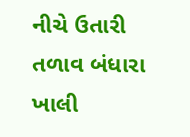નીચે ઉતારી તળાવ બંધારા ખાલી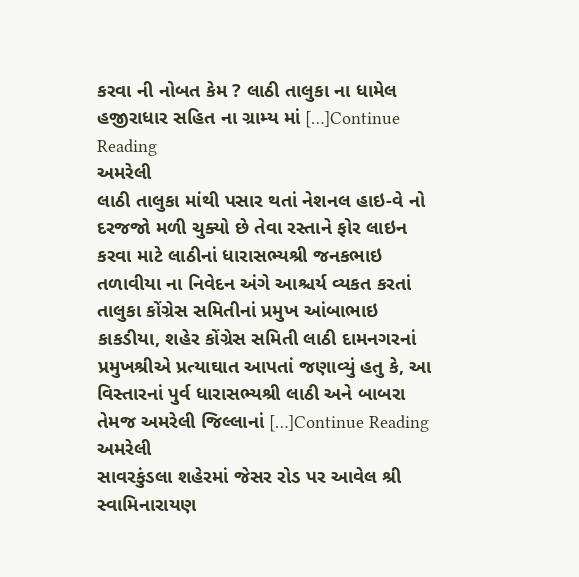કરવા ની નોબત કેમ ? લાઠી તાલુકા ના ધામેલ હજીરાધાર સહિત ના ગ્રામ્ય માં […]Continue Reading
અમરેલી
લાઠી તાલુકા માંથી પસાર થતાં નેશનલ હાઇ-વે નો દરજજો મળી ચુક્યો છે તેવા રસ્તાને ફોર લાઇન કરવા માટે લાઠીનાં ધારાસભ્યશ્રી જનકભાઇ તળાવીયા ના નિવેદન અંગે આશ્ચર્ય વ્યકત કરતાં તાલુકા કોંગ્રેસ સમિતીનાં પ્રમુખ આંબાભાઇ કાકડીયા, શહેર કોંગ્રેસ સમિતી લાઠી દામનગરનાં પ્રમુખશ્રીએ પ્રત્યાઘાત આપતાં જણાવ્યું હતુ કે, આ વિસ્તારનાં પુર્વ ધારાસભ્યશ્રી લાઠી અને બાબરા તેમજ અમરેલી જિલ્લાનાં […]Continue Reading
અમરેલી
સાવરકુંડલા શહેરમાં જેસર રોડ પર આવેલ શ્રી સ્વામિનારાયણ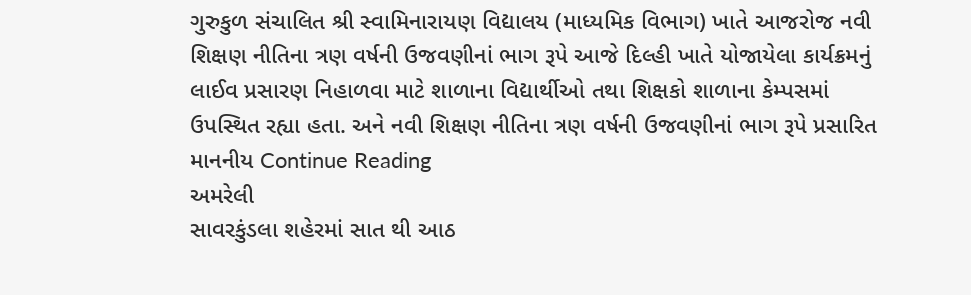ગુરુકુળ સંચાલિત શ્રી સ્વામિનારાયણ વિદ્યાલય (માધ્યમિક વિભાગ) ખાતે આજરોજ નવી શિક્ષણ નીતિના ત્રણ વર્ષની ઉજવણીનાં ભાગ રૂપે આજે દિલ્હી ખાતે યોજાયેલા કાર્યક્રમનું લાઈવ પ્રસારણ નિહાળવા માટે શાળાના વિદ્યાર્થીઓ તથા શિક્ષકો શાળાના કેમ્પસમાં ઉપસ્થિત રહ્યા હતા. અને નવી શિક્ષણ નીતિના ત્રણ વર્ષની ઉજવણીનાં ભાગ રૂપે પ્રસારિત માનનીય Continue Reading
અમરેલી
સાવરકુંડલા શહેરમાં સાત થી આઠ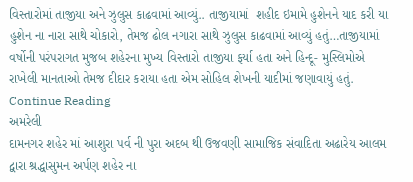વિસ્તારોમાં તાજીયા અને ઝુલુસ કાઢવામાં આવ્યું.. તાજીયામાં  શહીદ ઇમામે હુશેનને યાદ કરી યા હુશેન ના નારા સાથે ચોકારો, તેમજ ઢોલ નગારા સાથે ઝુલુસ કાઢવામાં આવ્યું હતું…તાજીયામાં વર્ષોની પરંપરાગત મુજબ શહેરના મુખ્ય વિસ્તારો તાજીયા ફર્યા હતા અને હિન્દૂ- મુસ્લિમોએ રાખેલી માનતાઓ તેમજ દીદાર કરાયા હતા એમ સોહિલ શેખની યાદીમાં જણાવાયું હતું. Continue Reading
અમરેલી
દામનગર શહેર માં આશુરા પર્વ ની પુરા અદબ થી ઉજવણી સામાજિક સંવાદિતા અઢારેય આલમ દ્વારા શ્રદ્ધાસુમન અર્પણ શહેર ના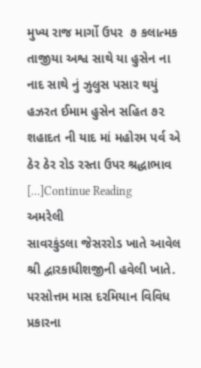મુખ્ય રાજ માર્ગો ઉપર  ૭ કલાત્મક તાજીયા અશ્વ સાથે યા હુસેન ના નાદ સાથે નું ઝુલુસ પસાર થયું હઝરત ઈમામ હુસેન સહિત ૭૨ શહાદત ની યાદ માં મહોરમ પર્વ એ ઠેર ઠેર રોડ રસ્તા ઉપર શ્રદ્ધાભાવ […]Continue Reading
અમરેલી
સાવરકુંડલા જેસરરોડ ખાતે આવેલ શ્રી દ્વારકાધીશજીની હવેલી ખાતે. પરસોત્તમ માસ દરમિયાન વિવિધ પ્રકારના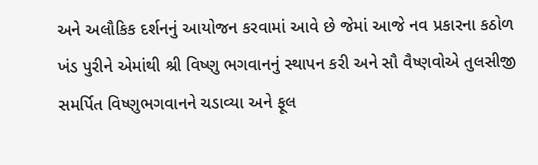અને અલૌકિક દર્શનનું આયોજન કરવામાં આવે છે જેમાં આજે નવ પ્રકારના કઠોળ ખંડ પુરીને એમાંથી શ્રી વિષ્ણુ ભગવાનનું સ્થાપન કરી અને સૌ વૈષ્ણવોએ તુલસીજી સમર્પિત વિષ્ણુભગવાનને ચડાવ્યા અને ફૂલ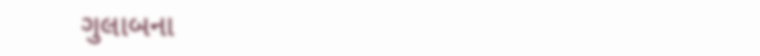ગુલાબના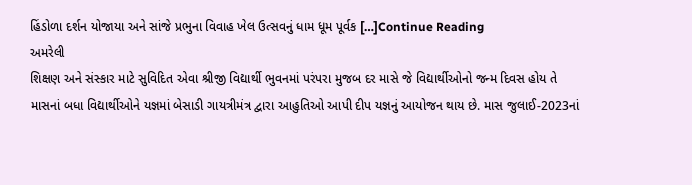હિંડોળા દર્શન યોજાયા અને સાંજે પ્રભુના વિવાહ ખેલ ઉત્સવનું ધામ ધૂમ પૂર્વક […]Continue Reading
અમરેલી
શિક્ષણ અને સંસ્કાર માટે સુવિદિત એવા શ્રીજી વિદ્યાર્થી ભુવનમાં પરંપરા મુજબ દર માસે જે વિદ્યાર્થીઓનો જન્મ દિવસ હોય તે માસનાં બધા વિદ્યાર્થીઓને યજ્ઞમાં બેસાડી ગાયત્રીમંત્ર દ્વારા આહુતિઓ આપી દીપ યજ્ઞનું આયોજન થાય છે. માસ જુલાઈ-2023નાં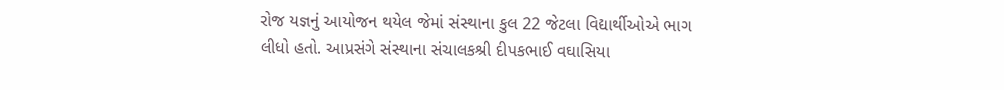રોજ યજ્ઞનું આયોજન થયેલ જેમાં સંસ્થાના કુલ 22 જેટલા વિદ્યાર્થીઓએ ભાગ લીધો હતો. આપ્રસંગે સંસ્થાના સંચાલકશ્રી દીપકભાઈ વઘાસિયા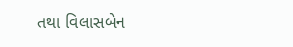તથા વિલાસબેન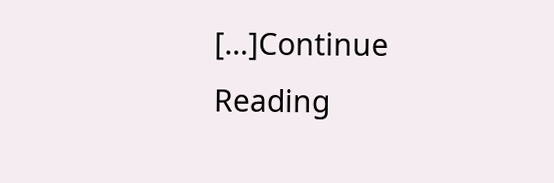[…]Continue Reading